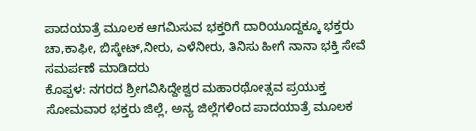ಪಾದಯಾತ್ರೆ ಮೂಲಕ ಆಗಮಿಸುವ ಭಕ್ತರಿಗೆ ದಾರಿಯೂದ್ದಕ್ಕೂ ಭಕ್ತರು ಚಾ,ಕಾಫೀ, ಬಿಸ್ಕೇಟ್,ನೀರು, ಎಳೆನೀರು, ತಿನಿಸು ಹೀಗೆ ನಾನಾ ಭಕ್ತಿ ಸೇವೆ ಸಮರ್ಪಣೆ ಮಾಡಿದರು
ಕೊಪ್ಪಳ: ನಗರದ ಶ್ರೀಗವಿಸಿದ್ದೇಶ್ವರ ಮಹಾರಥೋತ್ಸವ ಪ್ರಯುಕ್ತ ಸೋಮವಾರ ಭಕ್ತರು ಜಿಲ್ಲೆ, ಅನ್ಯ ಜಿಲ್ಲೆಗಳಿಂದ ಪಾದಯಾತ್ರೆ ಮೂಲಕ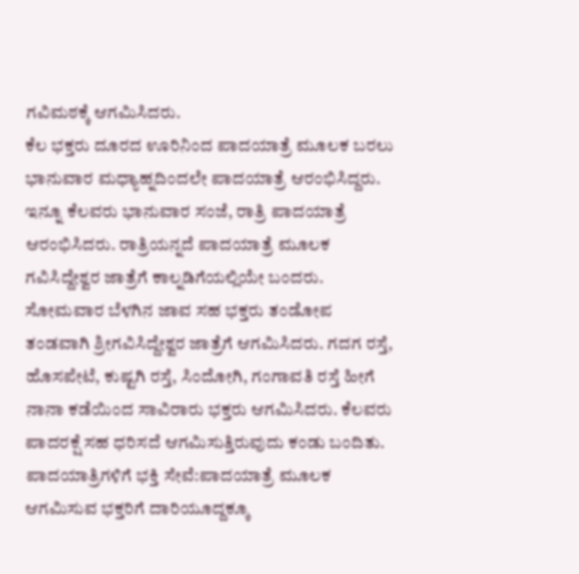ಗವಿಮಠಕ್ಕೆ ಆಗಮಿಸಿದರು.
ಕೆಲ ಭಕ್ತರು ದೂರದ ಊರಿನಿಂದ ಪಾದಯಾತ್ರೆ ಮೂಲಕ ಬರಲು ಭಾನುವಾರ ಮಧ್ಯಾಹ್ನದಿಂದಲೇ ಪಾದಯಾತ್ರೆ ಆರಂಭಿಸಿದ್ದರು. ಇನ್ನೂ ಕೆಲವರು ಭಾನುವಾರ ಸಂಜೆ, ರಾತ್ರಿ ಪಾದಯಾತ್ರೆ ಆರಂಭಿಸಿದರು. ರಾತ್ರಿಯನ್ನದೆ ಪಾದಯಾತ್ರೆ ಮೂಲಕ ಗವಿಸಿದ್ದೇಶ್ವರ ಜಾತ್ರೆಗೆ ಕಾಲ್ನಡಿಗೆಯಲ್ಲಿಯೇ ಬಂದರು. ಸೋಮವಾರ ಬೆಳಗಿನ ಜಾವ ಸಹ ಭಕ್ತರು ತಂಡೋಪ ತಂಡವಾಗಿ ಶ್ರೀಗವಿಸಿದ್ದೇಶ್ವರ ಜಾತ್ರೆಗೆ ಆಗಮಿಸಿದರು. ಗದಗ ರಸ್ತೆ, ಹೊಸಪೇಟೆ, ಕುಷ್ಟಗಿ ರಸ್ತೆ, ಸಿಂದೋಗಿ, ಗಂಗಾವತಿ ರಸ್ತೆ ಹೀಗೆ ನಾನಾ ಕಡೆಯಿಂದ ಸಾವಿರಾರು ಭಕ್ತರು ಆಗಮಿಸಿದರು. ಕೆಲವರು ಪಾದರಕ್ಷೆ ಸಹ ಧರಿಸದೆ ಆಗಮಿಸುತ್ತಿರುವುದು ಕಂಡು ಬಂದಿತು.
ಪಾದಯಾತ್ರಿಗಳಿಗೆ ಭಕ್ತಿ ಸೇವೆ:ಪಾದಯಾತ್ರೆ ಮೂಲಕ ಆಗಮಿಸುವ ಭಕ್ತರಿಗೆ ದಾರಿಯೂದ್ದಕ್ಕೂ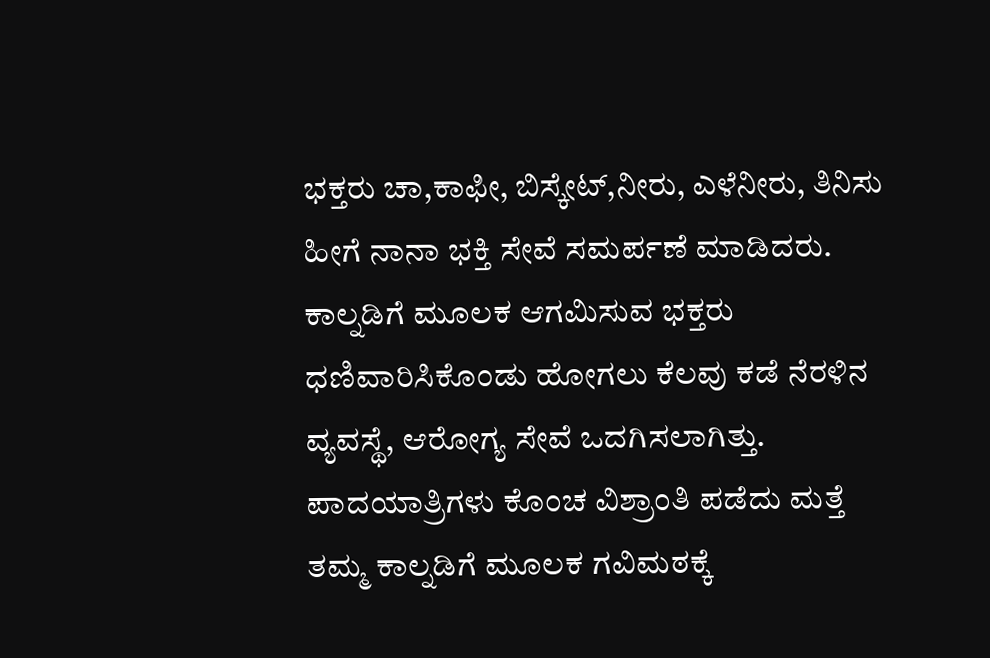ಭಕ್ತರು ಚಾ,ಕಾಫೀ, ಬಿಸ್ಕೇಟ್,ನೀರು, ಎಳೆನೀರು, ತಿನಿಸು ಹೀಗೆ ನಾನಾ ಭಕ್ತಿ ಸೇವೆ ಸಮರ್ಪಣೆ ಮಾಡಿದರು. ಕಾಲ್ನಡಿಗೆ ಮೂಲಕ ಆಗಮಿಸುವ ಭಕ್ತರು ಧಣಿವಾರಿಸಿಕೊಂಡು ಹೋಗಲು ಕೆಲವು ಕಡೆ ನೆರಳಿನ ವ್ಯವಸ್ಥೆ, ಆರೋಗ್ಯ ಸೇವೆ ಒದಗಿಸಲಾಗಿತ್ತು. ಪಾದಯಾತ್ರಿಗಳು ಕೊಂಚ ವಿಶ್ರಾಂತಿ ಪಡೆದು ಮತ್ತೆ ತಮ್ಮ ಕಾಲ್ನಡಿಗೆ ಮೂಲಕ ಗವಿಮಠಕ್ಕೆ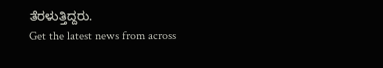ತೆರಳುತ್ತಿದ್ದರು.
Get the latest news from across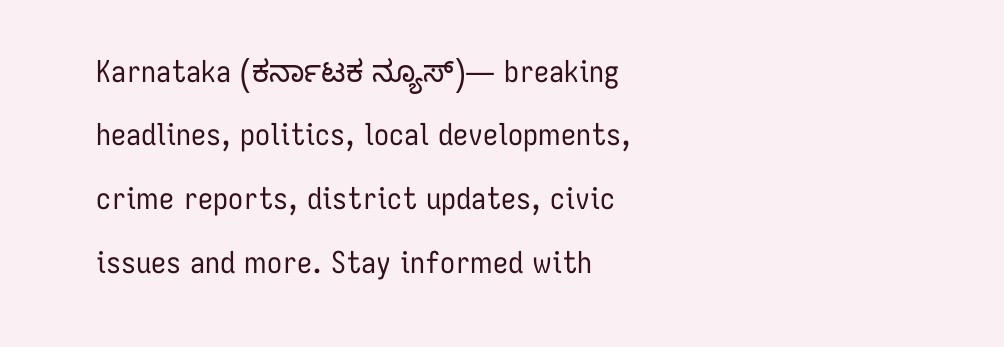Karnataka (ಕರ್ನಾಟಕ ನ್ಯೂಸ್)— breaking headlines, politics, local developments, crime reports, district updates, civic issues and more. Stay informed with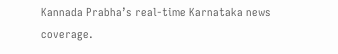Kannada Prabha’s real‑time Karnataka news coverage.